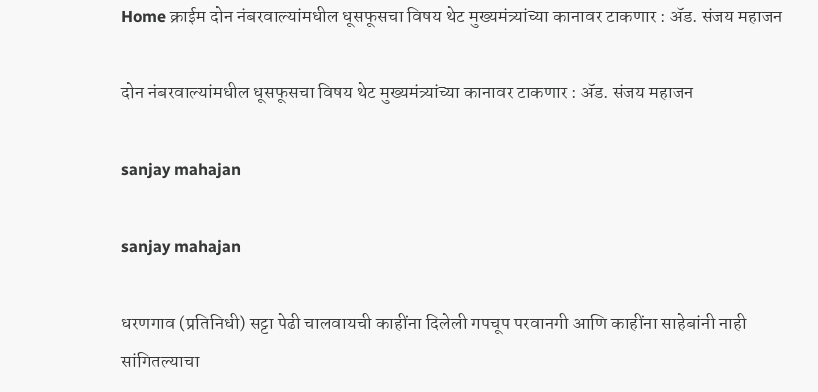Home क्राईम दोन नंबरवाल्यांमधील धूसफूसचा विषय थेट मुख्यमंत्र्यांच्या कानावर टाकणार : ॲड. संजय महाजन

दोन नंबरवाल्यांमधील धूसफूसचा विषय थेट मुख्यमंत्र्यांच्या कानावर टाकणार : ॲड. संजय महाजन

sanjay mahajan

sanjay mahajan

धरणगाव (प्रतिनिधी) सट्टा पेढी चालवायची काहींना दिलेली गपचूप परवानगी आणि काहींना साहेबांनी नाही सांगितल्याचा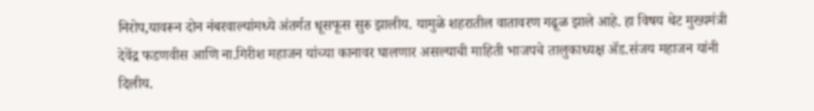निरोप,यावरून दोन नंबरवाल्यांमध्ये अंतर्गत धूसफूस सुरु झालीय. यामुळे शहरातील वातावरण गढूळ झाले आहे. हा विषय थेट मुख्यमंत्री देवेंद्र फडणवीस आणि ना.गिरीश महाजन यांच्या कानावर घालणार असल्याची माहिती भाजपचे तालुकाध्यक्ष ॲड.संजय महाजन यांनी दिलीय.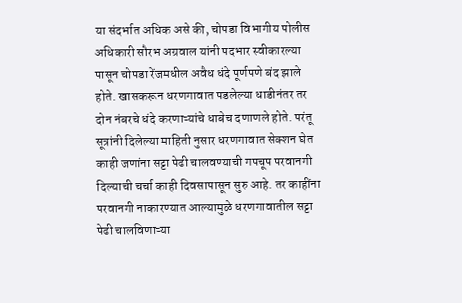या संदर्भात अधिक असे की, चोपडा विभागीय पोलीस अधिकारी सौरभ अग्रवाल यांनी पदभार स्वीकारल्या पासून चोपडा रेंजमधील अवैध धंदे पूर्णपणे बंद झाले होते. खासकरून धरणगावात पडलेल्या धाडीनंतर तर दोन नंबरचे धंदे करणाऱ्यांचे धाबेच दणाणले होते. परंतू सूत्रांनी दिलेल्या माहिती नुसार धरणगावात सेक्शन घेत काही जणांना सट्टा पेढी चालवण्याची गपचूप परवानगी दिल्याची चर्चा काही दिवसापासून सुरु आहे. तर काहींना परवानगी नाकारण्यात आल्यामुळे धरणगावातील सट्टा पेढी चालविणाऱ्या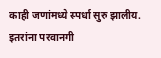काही जणांमध्ये स्पर्धा सुरु झालीय. इतरांना परवानगी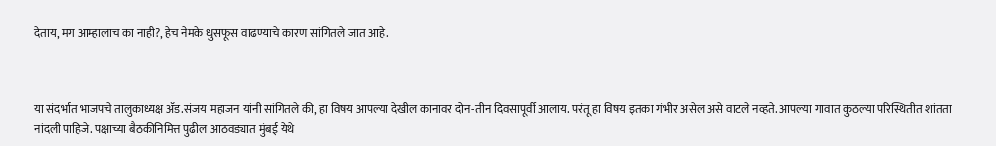देताय, मग आम्हालाच का नाही?, हेच नेमके धुसफूस वाढण्याचे कारण सांगितले जात आहे.



या संदर्भात भाजपचे तालुकाध्यक्ष ॲड.संजय महाजन यांनी सांगितले की, हा विषय आपल्या देखील कानावर दोन-तीन दिवसापूर्वी आलाय. परंतू हा विषय इतका गंभीर असेल असे वाटले नव्हते. आपल्या गावात कुठल्या परिस्थितीत शांतता नांदली पाहिजे. पक्षाच्या बैठकीनिमित्त पुढील आठवड्यात मुंबई येथे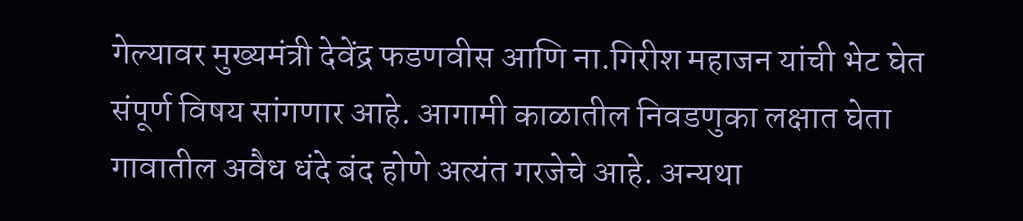गेल्यावर मुख्यमंत्री देवेंद्र फडणवीस आणि ना.गिरीश महाजन यांची भेट घेत संपूर्ण विषय सांगणार आहे. आगामी काळातील निवडणुका लक्षात घेता गावातील अवैध धंदे बंद होणे अत्यंत गरजेचे आहे. अन्यथा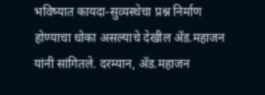भविष्यात कायदा-सुव्यस्थेचा प्रश्न निर्माण होण्याचा धोका असल्याचे देखील ॲड.महाजन यांनी सांगितले. दरम्यान, ॲड.महाजन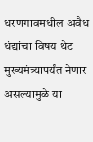धरणगावमधील अवैध धंद्यांचा विषय थेट मुख्यमंत्र्यापर्यंत नेणार असल्यामुळे या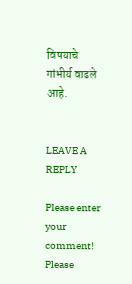विषयाचे गांभीर्य वाढले आहे.


LEAVE A REPLY

Please enter your comment!
Please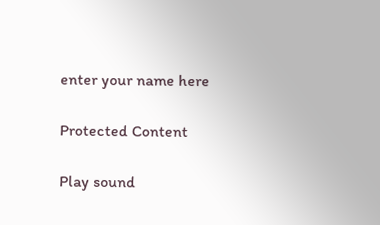enter your name here

Protected Content

Play sound